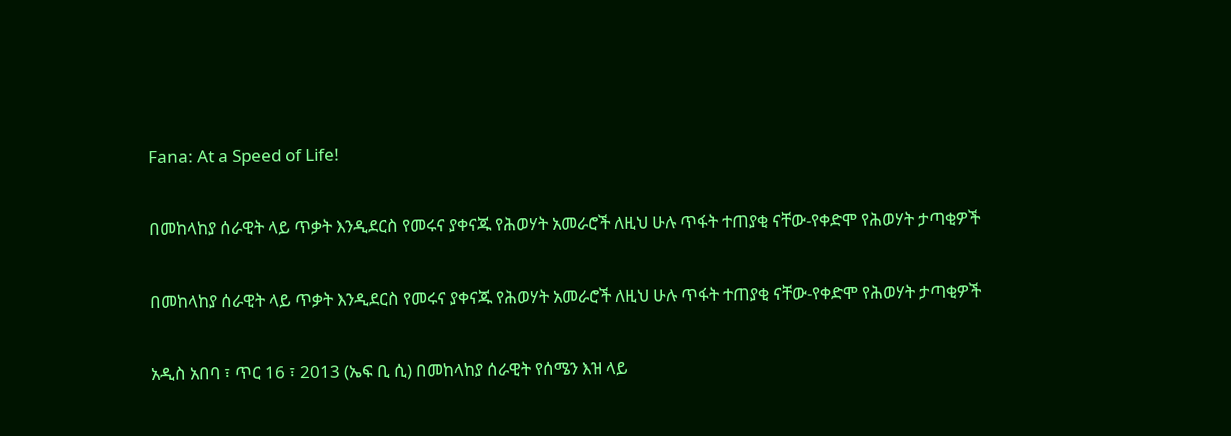Fana: At a Speed of Life!

በመከላከያ ሰራዊት ላይ ጥቃት እንዲደርስ የመሩና ያቀናጁ የሕወሃት አመራሮች ለዚህ ሁሉ ጥፋት ተጠያቂ ናቸው-የቀድሞ የሕወሃት ታጣቂዎች

በመከላከያ ሰራዊት ላይ ጥቃት እንዲደርስ የመሩና ያቀናጁ የሕወሃት አመራሮች ለዚህ ሁሉ ጥፋት ተጠያቂ ናቸው-የቀድሞ የሕወሃት ታጣቂዎች

አዲስ አበባ ፣ ጥር 16 ፣ 2013 (ኤፍ ቢ ሲ) በመከላከያ ሰራዊት የሰሜን እዝ ላይ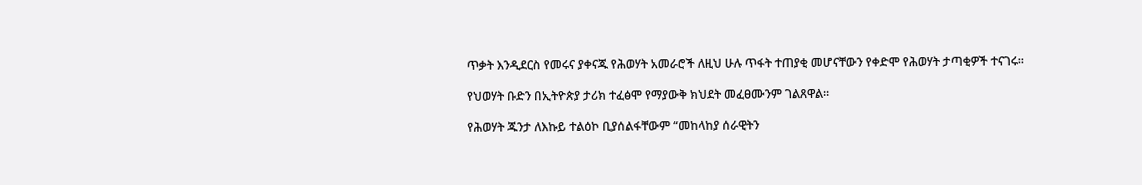ጥቃት እንዲደርስ የመሩና ያቀናጁ የሕወሃት አመራሮች ለዚህ ሁሉ ጥፋት ተጠያቂ መሆናቸውን የቀድሞ የሕወሃት ታጣቂዎች ተናገሩ።

የህወሃት ቡድን በኢትዮጵያ ታሪክ ተፈፅሞ የማያውቅ ክህደት መፈፀሙንም ገልጸዋል።

የሕወሃት ጁንታ ለእኩይ ተልዕኮ ቢያሰልፋቸውም “መከላከያ ሰራዊትን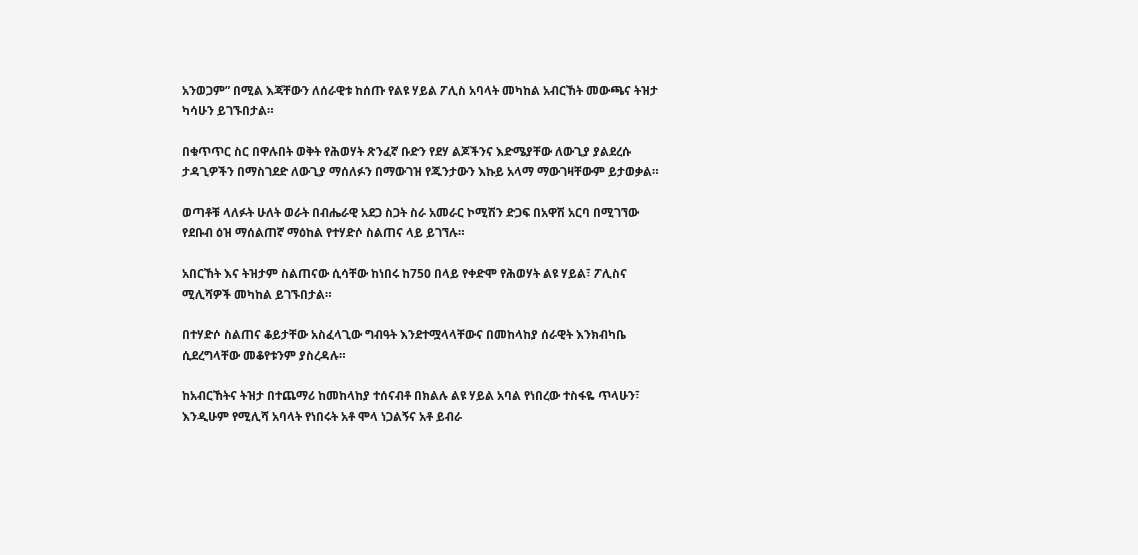አንወጋም” በሚል እጃቸውን ለሰራዊቱ ከሰጡ የልዩ ሃይል ፖሊስ አባላት መካከል አብርኸት መውጫና ትዝታ ካሳሁን ይገኙበታል።

በቁጥጥር ስር በዋሉበት ወቅት የሕወሃት ጽንፈኛ ቡድን የደሃ ልጆችንና እድሜያቸው ለውጊያ ያልደረሱ ታዳጊዎችን በማስገደድ ለውጊያ ማሰለፉን በማውገዝ የጁንታውን እኩይ አላማ ማውገዛቸውም ይታወቃል።

ወጣቶቹ ላለፉት ሁለት ወራት በብሔራዊ አደጋ ስጋት ስራ አመራር ኮሚሽን ድጋፍ በአዋሽ አርባ በሚገኘው የደቡብ ዕዝ ማሰልጠኛ ማዕከል የተሃድሶ ስልጠና ላይ ይገኘሉ።

አበርኸት እና ትዝታም ስልጠናው ሲሳቸው ከነበሩ ከ750 በላይ የቀድሞ የሕወሃት ልዩ ሃይል፣ ፖሊስና ሚሊሻዎች መካከል ይገኙበታል።

በተሃድሶ ስልጠና ቆይታቸው አስፈላጊው ግብዓት እንደተሟላላቸውና በመከላከያ ሰራዊት እንክብካቤ ሲደረግላቸው መቆየቱንም ያስረዳሉ።

ከአብርኸትና ትዝታ በተጨማሪ ከመከላከያ ተሰናብቶ በክልሉ ልዩ ሃይል አባል የነበረው ተስፋዬ ጥላሁን፣ እንዲሁም የሚሊሻ አባላት የነበሩት አቶ ሞላ ነጋልኝና አቶ ይብራ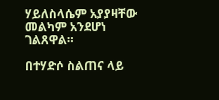ሃይለስላሴም አያያዛቸው መልካም አንደሆነ ገልጸዋል።

በተሃድሶ ስልጠና ላይ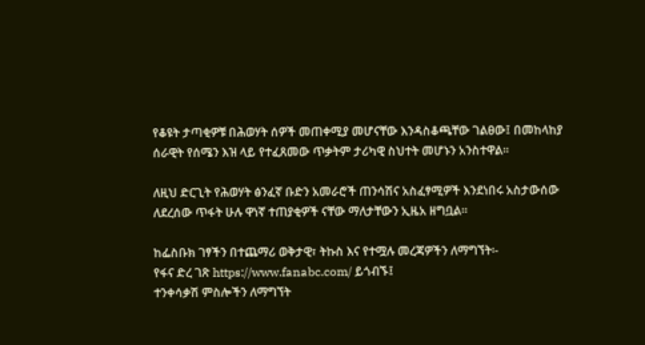የቆዩት ታጣቂዎቹ በሕወሃት ሰዎች መጠቀሚያ መሆናቸው እንዳስቆጫቸው ገልፀው፤ በመከላከያ ሰራዊት የሰሜን እዝ ላይ የተፈጸመው ጥቃትም ታሪካዊ ስህተት መሆኑን አንስተዋል።

ለዚህ ድርጊት የሕወሃት ፅንፈኛ ቡድን አመራሮች ጠንሳሽና አስፈፃሚዎች እንደነበሩ አስታውሰው ለደረሰው ጥፋት ሁሉ ዋነኛ ተጠያቂዎች ናቸው ማለታቸውን ኢዜአ ዘግቧል።

ከፌስቡክ ገፃችን በተጨማሪ ወቅታዊ፣ ትኩስ እና የተሟሉ መረጃዎችን ለማግኘት፡-
የፋና ድረ ገጽ https://www.fanabc.com/ ይጎብኙ፤
ተንቀሳቃሽ ምስሎችን ለማግኘት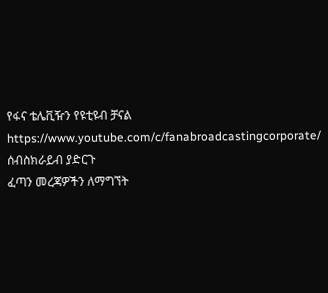የፋና ቴሌቪዥን የዩቲዩብ ቻናል https://www.youtube.com/c/fanabroadcastingcorporate/ ሰብስክራይብ ያድርጉ
ፈጣን መረጃዎችን ለማግኘት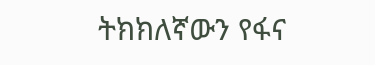ትክክለኛውን የፋና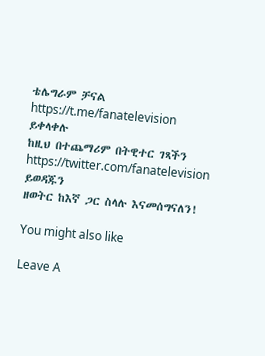ቴሌግራም ቻናል https://t.me/fanatelevision ይቀላቀሉ
ከዚህ በተጨማሪም በትዊተር ገጻችን https://twitter.com/fanatelevision ይወዳጁን
ዘወትር ከእኛ ጋር ስላሉ እናመሰግናለን!

You might also like

Leave A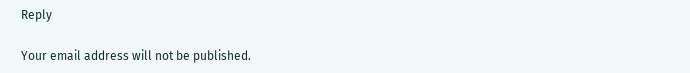Reply

Your email address will not be published.